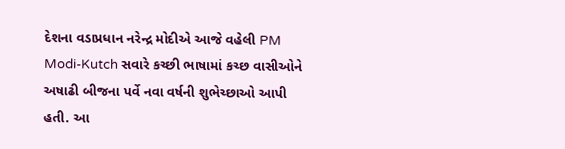દેશના વડાપ્રધાન નરેન્દ્ર મોદીએ આજે વહેલી PM Modi-Kutch સવારે કચ્છી ભાષામાં કચ્છ વાસીઓને અષાઢી બીજના પર્વે નવા વર્ષની શુભેચ્છાઓ આપી હતી. આ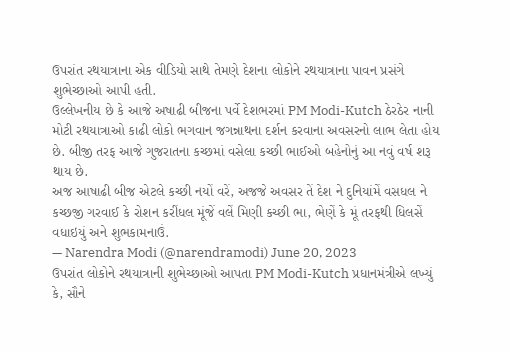ઉપરાંત રથયાત્રાના એક વીડિયો સાથે તેમણે દેશના લોકોને રથયાત્રાના પાવન પ્રસંગે શુભેચ્છાઓ આપી હતી.
ઉલ્લેખનીય છે કે આજે અષાઢી બીજના પર્વે દેશભરમાં PM Modi-Kutch ઠેરઠેર નાની મોટી રથયાત્રાઓ કાઢી લોકો ભગવાન જગન્નાથના દર્શન કરવાના અવસરનો લાભ લેતા હોય છે. બીજી તરફ આજે ગુજરાતના કચ્છમાં વસેલા કચ્છી ભાઈઓ બહેનોનું આ નવું વર્ષ શરૂ થાય છે.
અજ આષાઢી બીજ એટલે કચ્છી નયોં વરેં, અજજે અવસર તેં દેશ ને દુનિયાંમેં વસધલ ને કચ્છજી ગરવાઈ કે રોશન કરીંધલ મૂંજેં વલેં મિણી કચ્છી ભા, ભેણેં કે મૂં તરફથી ધિલસેં વધાઇયું અને શુભકામનાઉં.
— Narendra Modi (@narendramodi) June 20, 2023
ઉપરાંત લોકોને રથયાત્રાની શુભેચ્છાઓ આપતા PM Modi-Kutch પ્રધાનમંત્રીએ લખ્યું કે, સૌને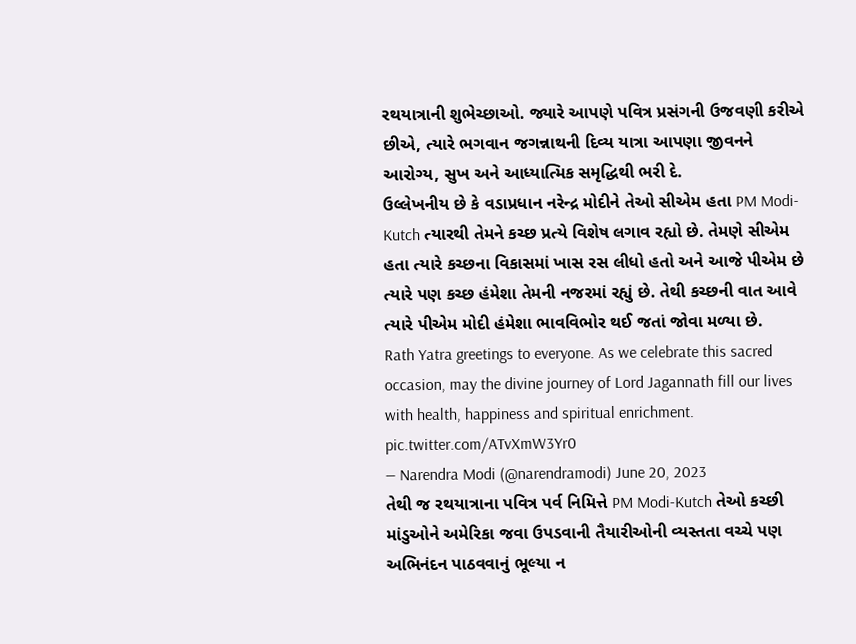રથયાત્રાની શુભેચ્છાઓ. જ્યારે આપણે પવિત્ર પ્રસંગની ઉજવણી કરીએ છીએ, ત્યારે ભગવાન જગન્નાથની દિવ્ય યાત્રા આપણા જીવનને આરોગ્ય, સુખ અને આધ્યાત્મિક સમૃદ્ધિથી ભરી દે.
ઉલ્લેખનીય છે કે વડાપ્રધાન નરેન્દ્ર મોદીને તેઓ સીએમ હતા PM Modi-Kutch ત્યારથી તેમને કચ્છ પ્રત્યે વિશેષ લગાવ રહ્યો છે. તેમણે સીએમ હતા ત્યારે કચ્છના વિકાસમાં ખાસ રસ લીધો હતો અને આજે પીએમ છે ત્યારે પણ કચ્છ હંમેશા તેમની નજરમાં રહ્યું છે. તેથી કચ્છની વાત આવે ત્યારે પીએમ મોદી હંમેશા ભાવવિભોર થઈ જતાં જોવા મળ્યા છે.
Rath Yatra greetings to everyone. As we celebrate this sacred occasion, may the divine journey of Lord Jagannath fill our lives with health, happiness and spiritual enrichment. pic.twitter.com/ATvXmW3Yr0
— Narendra Modi (@narendramodi) June 20, 2023
તેથી જ રથયાત્રાના પવિત્ર પર્વ નિમિત્તે PM Modi-Kutch તેઓ કચ્છી માંડુઓને અમેરિકા જવા ઉપડવાની તૈયારીઓની વ્યસ્તતા વચ્ચે પણ અભિનંદન પાઠવવાનું ભૂલ્યા ન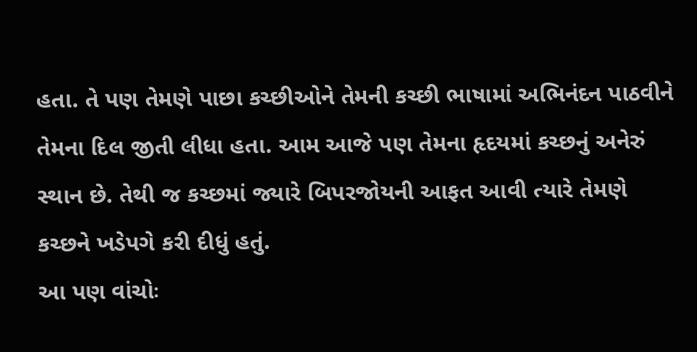હતા. તે પણ તેમણે પાછા કચ્છીઓને તેમની કચ્છી ભાષામાં અભિનંદન પાઠવીને તેમના દિલ જીતી લીધા હતા. આમ આજે પણ તેમના હૃદયમાં કચ્છનું અનેરું સ્થાન છે. તેથી જ કચ્છમાં જ્યારે બિપરજોયની આફત આવી ત્યારે તેમણે કચ્છને ખડેપગે કરી દીધું હતું.
આ પણ વાંચોઃ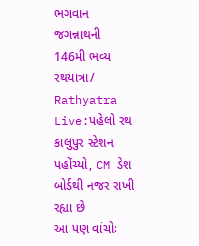ભગવાન જગન્નાથની 146મી ભવ્ય રથયાત્રા/ Rathyatra Live:પહેલો રથ કાલુપુર સ્ટેશન પહોંચ્યો, CM ડેશ બોર્ડથી નજર રાખી રહ્યા છે
આ પણ વાંચોઃ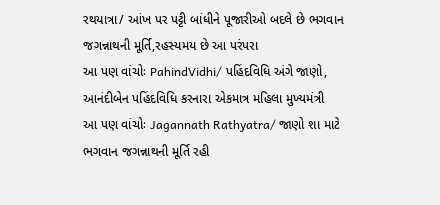રથયાત્રા/ આંખ પર પટ્ટી બાંધીને પૂજારીઓ બદલે છે ભગવાન જગન્નાથની મૂર્તિ,રહસ્યમય છે આ પરંપરા
આ પણ વાંચોઃ PahindVidhi/ પહિંદવિધિ અંગે જાણો, આનંદીબેન પહિંદવિધિ કરનારા એકમાત્ર મહિલા મુખ્યમંત્રી
આ પણ વાંચોઃ Jagannath Rathyatra/ જાણો શા માટે ભગવાન જગન્નાથની મૂર્તિ રહી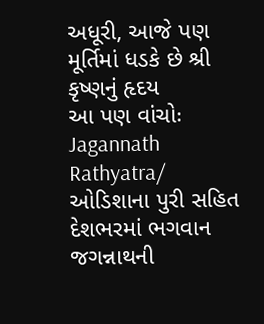અધૂરી, આજે પણ મૂર્તિમાં ધડકે છે શ્રી કૃષ્ણનું હૃદય
આ પણ વાંચોઃ Jagannath Rathyatra/ ઓડિશાના પુરી સહિત દેશભરમાં ભગવાન જગન્નાથની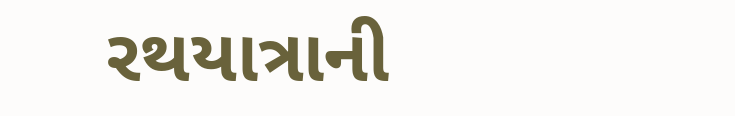રથયાત્રાની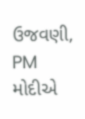ઉજવણી, PM મોદીએ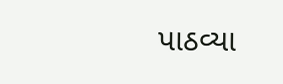પાઠવ્યા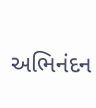અભિનંદન